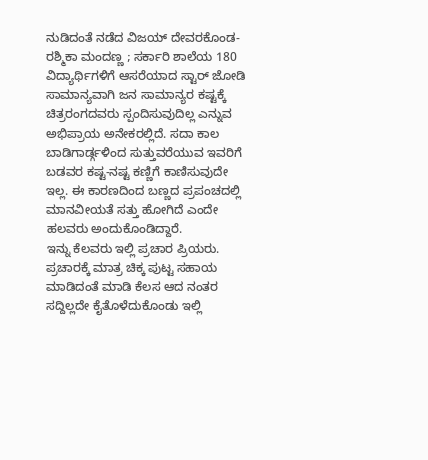ನುಡಿದಂತೆ ನಡೆದ ವಿಜಯ್ ದೇವರಕೊಂಡ-ರಶ್ಮಿಕಾ ಮಂದಣ್ಣ ; ಸರ್ಕಾರಿ ಶಾಲೆಯ 180 ವಿದ್ಯಾರ್ಥಿಗಳಿಗೆ ಆಸರೆಯಾದ ಸ್ಟಾರ್ ಜೋಡಿ
ಸಾಮಾನ್ಯವಾಗಿ ಜನ ಸಾಮಾನ್ಯರ ಕಷ್ಟಕ್ಕೆ ಚಿತ್ರರಂಗದವರು ಸ್ಪಂದಿಸುವುದಿಲ್ಲ ಎನ್ನುವ ಅಭಿಪ್ರಾಯ ಅನೇಕರಲ್ಲಿದೆ. ಸದಾ ಕಾಲ ಬಾಡಿಗಾರ್ಡ್ಗಳಿಂದ ಸುತ್ತುವರೆಯುವ ಇವರಿಗೆ ಬಡವರ ಕಷ್ಟ-ನಷ್ಟ ಕಣ್ಣಿಗೆ ಕಾಣಿಸುವುದೇ ಇಲ್ಲ. ಈ ಕಾರಣದಿಂದ ಬಣ್ಣದ ಪ್ರಪಂಚದಲ್ಲಿ ಮಾನವೀಯತೆ ಸತ್ತು ಹೋಗಿದೆ ಎಂದೇ ಹಲವರು ಅಂದುಕೊಂಡಿದ್ದಾರೆ.
ಇನ್ನು ಕೆಲವರು ಇಲ್ಲಿ ಪ್ರಚಾರ ಪ್ರಿಯರು. ಪ್ರಚಾರಕ್ಕೆ ಮಾತ್ರ ಚಿಕ್ಕ ಪುಟ್ಟ ಸಹಾಯ ಮಾಡಿದಂತೆ ಮಾಡಿ ಕೆಲಸ ಆದ ನಂತರ ಸದ್ದಿಲ್ಲದೇ ಕೈತೊಳೆದುಕೊಂಡು ಇಲ್ಲಿ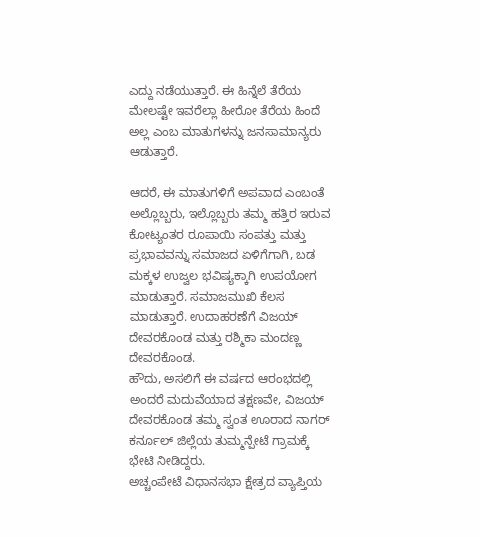ಎದ್ದು ನಡೆಯುತ್ತಾರೆ. ಈ ಹಿನ್ನೆಲೆ ತೆರೆಯ ಮೇಲಷ್ಟೇ ಇವರೆಲ್ಲಾ ಹೀರೋ ತೆರೆಯ ಹಿಂದೆ ಅಲ್ಲ ಎಂಬ ಮಾತುಗಳನ್ನು ಜನಸಾಮಾನ್ಯರು ಆಡುತ್ತಾರೆ.

ಆದರೆ, ಈ ಮಾತುಗಳಿಗೆ ಅಪವಾದ ಎಂಬಂತೆ ಅಲ್ಲೊಬ್ಬರು, ಇಲ್ಲೊಬ್ಬರು ತಮ್ಮ ಹತ್ತಿರ ಇರುವ ಕೋಟ್ಯಂತರ ರೂಪಾಯಿ ಸಂಪತ್ತು ಮತ್ತು ಪ್ರಭಾವವನ್ನು ಸಮಾಜದ ಏಳಿಗೆಗಾಗಿ, ಬಡ ಮಕ್ಕಳ ಉಜ್ವಲ ಭವಿಷ್ಯಕ್ಕಾಗಿ ಉಪಯೋಗ ಮಾಡುತ್ತಾರೆ. ಸಮಾಜಮುಖಿ ಕೆಲಸ ಮಾಡುತ್ತಾರೆ. ಉದಾಹರಣೆಗೆ ವಿಜಯ್ ದೇವರಕೊಂಡ ಮತ್ತು ರಶ್ಮಿಕಾ ಮಂದಣ್ಣ ದೇವರಕೊಂಡ.
ಹೌದು, ಅಸಲಿಗೆ ಈ ವರ್ಷದ ಆರಂಭದಲ್ಲಿ ಅಂದರೆ ಮದುವೆಯಾದ ತಕ್ಷಣವೇ, ವಿಜಯ್ ದೇವರಕೊಂಡ ತಮ್ಮ ಸ್ವಂತ ಊರಾದ ನಾಗರ್ ಕರ್ನೂಲ್ ಜಿಲ್ಲೆಯ ತುಮ್ಮನ್ಪೇಟೆ ಗ್ರಾಮಕ್ಕೆ ಭೇಟಿ ನೀಡಿದ್ದರು.
ಅಚ್ಚಂಪೇಟೆ ವಿಧಾನಸಭಾ ಕ್ಷೇತ್ರದ ವ್ಯಾಪ್ತಿಯ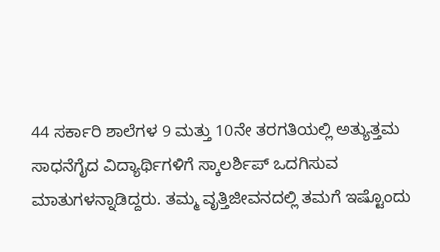44 ಸರ್ಕಾರಿ ಶಾಲೆಗಳ 9 ಮತ್ತು 10ನೇ ತರಗತಿಯಲ್ಲಿ ಅತ್ಯುತ್ತಮ ಸಾಧನೆಗೈದ ವಿದ್ಯಾರ್ಥಿಗಳಿಗೆ ಸ್ಕಾಲರ್ಶಿಪ್ ಒದಗಿಸುವ ಮಾತುಗಳನ್ನಾಡಿದ್ದರು. ತಮ್ಮ ವೃತ್ತಿಜೀವನದಲ್ಲಿ ತಮಗೆ ಇಷ್ಟೊಂದು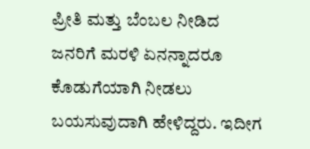ಪ್ರೀತಿ ಮತ್ತು ಬೆಂಬಲ ನೀಡಿದ ಜನರಿಗೆ ಮರಳಿ ಏನನ್ನಾದರೂ ಕೊಡುಗೆಯಾಗಿ ನೀಡಲು ಬಯಸುವುದಾಗಿ ಹೇಳಿದ್ದರು. ಇದೀಗ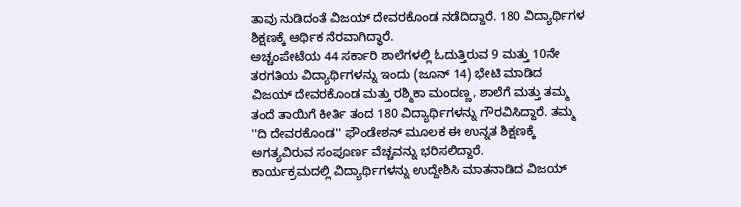ತಾವು ನುಡಿದಂತೆ ವಿಜಯ್ ದೇವರಕೊಂಡ ನಡೆದಿದ್ದಾರೆ. 180 ವಿದ್ಯಾರ್ಥಿಗಳ ಶಿಕ್ಷಣಕ್ಕೆ ಆರ್ಥಿಕ ನೆರವಾಗಿದ್ಧಾರೆ.
ಅಚ್ಚಂಪೇಟೆಯ 44 ಸರ್ಕಾರಿ ಶಾಲೆಗಳಲ್ಲಿ ಓದುತ್ತಿರುವ 9 ಮತ್ತು 10ನೇ ತರಗತಿಯ ವಿದ್ಯಾರ್ಥಿಗಳನ್ನು ಇಂದು (ಜೂನ್ 14) ಭೇಟಿ ಮಾಡಿದ ವಿಜಯ್ ದೇವರಕೊಂಡ ಮತ್ತು ರಶ್ಮಿಕಾ ಮಂದಣ್ಣ, ಶಾಲೆಗೆ ಮತ್ತು ತಮ್ಮ ತಂದೆ ತಾಯಿಗೆ ಕೀರ್ತಿ ತಂದ 180 ವಿದ್ಯಾರ್ಥಿಗಳನ್ನು ಗೌರವಿಸಿದ್ದಾರೆ. ತಮ್ಮ ''ದಿ ದೇವರಕೊಂಡ'' ಫೌಂಡೇಶನ್ ಮೂಲಕ ಈ ಉನ್ನತ ಶಿಕ್ಷಣಕ್ಕೆ ಅಗತ್ಯವಿರುವ ಸಂಪೂರ್ಣ ವೆಚ್ಚವನ್ನು ಭರಿಸಲಿದ್ದಾರೆ.
ಕಾರ್ಯಕ್ರಮದಲ್ಲಿ ವಿದ್ಯಾರ್ಥಿಗಳನ್ನು ಉದ್ದೇಶಿಸಿ ಮಾತನಾಡಿದ ವಿಜಯ್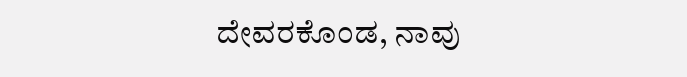ದೇವರಕೊಂಡ, ನಾವು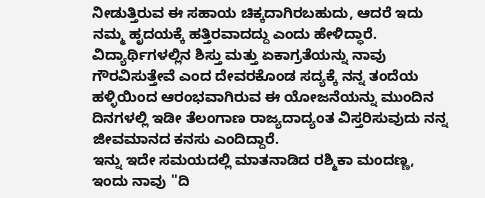ನೀಡುತ್ತಿರುವ ಈ ಸಹಾಯ ಚಿಕ್ಕದಾಗಿರಬಹುದು, ಆದರೆ ಇದು ನಮ್ಮ ಹೃದಯಕ್ಕೆ ಹತ್ತಿರವಾದದ್ದು ಎಂದು ಹೇಳಿದ್ಧಾರೆ. ವಿದ್ಯಾರ್ಥಿಗಳಲ್ಲಿನ ಶಿಸ್ತು ಮತ್ತು ಏಕಾಗ್ರತೆಯನ್ನು ನಾವು ಗೌರವಿಸುತ್ತೇವೆ ಎಂದ ದೇವರಕೊಂಡ ಸದ್ಯಕ್ಕೆ ನನ್ನ ತಂದೆಯ ಹಳ್ಳಿಯಿಂದ ಆರಂಭವಾಗಿರುವ ಈ ಯೋಜನೆಯನ್ನು ಮುಂದಿನ ದಿನಗಳಲ್ಲಿ ಇಡೀ ತೆಲಂಗಾಣ ರಾಜ್ಯದಾದ್ಯಂತ ವಿಸ್ತರಿಸುವುದು ನನ್ನ ಜೀವಮಾನದ ಕನಸು ಎಂದಿದ್ದಾರೆ.
ಇನ್ನು ಇದೇ ಸಮಯದಲ್ಲಿ ಮಾತನಾಡಿದ ರಶ್ಮಿಕಾ ಮಂದಣ್ಣ, ಇಂದು ನಾವು ''ದಿ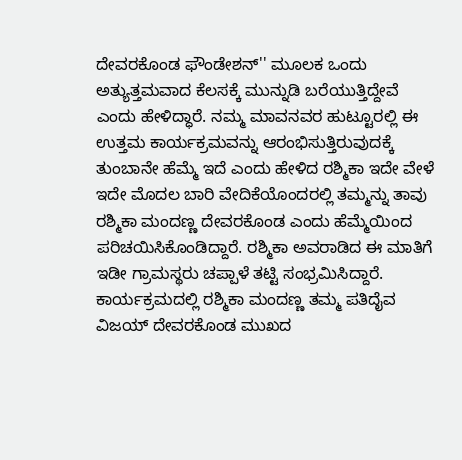ದೇವರಕೊಂಡ ಫೌಂಡೇಶನ್'' ಮೂಲಕ ಒಂದು ಅತ್ಯುತ್ತಮವಾದ ಕೆಲಸಕ್ಕೆ ಮುನ್ನುಡಿ ಬರೆಯುತ್ತಿದ್ದೇವೆ ಎಂದು ಹೇಳಿದ್ಧಾರೆ. ನಮ್ಮ ಮಾವನವರ ಹುಟ್ಟೂರಲ್ಲಿ ಈ ಉತ್ತಮ ಕಾರ್ಯಕ್ರಮವನ್ನು ಆರಂಭಿಸುತ್ತಿರುವುದಕ್ಕೆ ತುಂಬಾನೇ ಹೆಮ್ಮೆ ಇದೆ ಎಂದು ಹೇಳಿದ ರಶ್ಮಿಕಾ ಇದೇ ವೇಳೆ ಇದೇ ಮೊದಲ ಬಾರಿ ವೇದಿಕೆಯೊಂದರಲ್ಲಿ ತಮ್ಮನ್ನು ತಾವು ರಶ್ಮಿಕಾ ಮಂದಣ್ಣ ದೇವರಕೊಂಡ ಎಂದು ಹೆಮ್ಮೆಯಿಂದ ಪರಿಚಯಿಸಿಕೊಂಡಿದ್ದಾರೆ. ರಶ್ಮಿಕಾ ಅವರಾಡಿದ ಈ ಮಾತಿಗೆ ಇಡೀ ಗ್ರಾಮಸ್ಥರು ಚಪ್ಪಾಳೆ ತಟ್ಟಿ ಸಂಭ್ರಮಿಸಿದ್ದಾರೆ.
ಕಾರ್ಯಕ್ರಮದಲ್ಲಿ ರಶ್ಮಿಕಾ ಮಂದಣ್ಣ ತಮ್ಮ ಪತಿದೈವ ವಿಜಯ್ ದೇವರಕೊಂಡ ಮುಖದ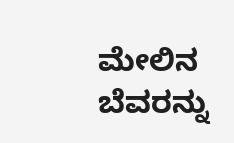ಮೇಲಿನ ಬೆವರನ್ನು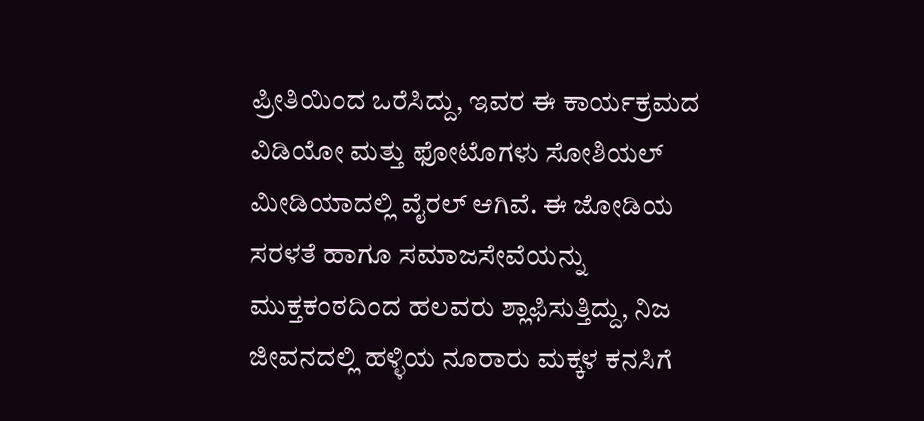ಪ್ರೀತಿಯಿಂದ ಒರೆಸಿದ್ದು, ಇವರ ಈ ಕಾರ್ಯಕ್ರಮದ ವಿಡಿಯೋ ಮತ್ತು ಫೋಟೊಗಳು ಸೋಶಿಯಲ್ ಮೀಡಿಯಾದಲ್ಲಿ ವೈರಲ್ ಆಗಿವೆ. ಈ ಜೋಡಿಯ ಸರಳತೆ ಹಾಗೂ ಸಮಾಜಸೇವೆಯನ್ನು ಮುಕ್ತಕಂಠದಿಂದ ಹಲವರು ಶ್ಲಾಫಿಸುತ್ತಿದ್ದು, ನಿಜ ಜೀವನದಲ್ಲಿ ಹಳ್ಳಿಯ ನೂರಾರು ಮಕ್ಕಳ ಕನಸಿಗೆ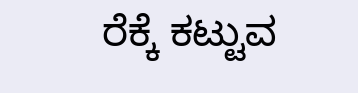ರೆಕ್ಕೆ ಕಟ್ಟುವ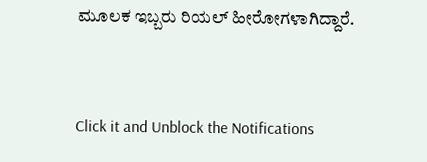ಮೂಲಕ ಇಬ್ಬರು ರಿಯಲ್ ಹೀರೋಗಳಾಗಿದ್ದಾರೆ.


Click it and Unblock the Notifications